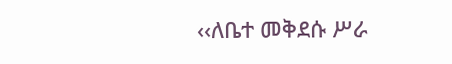‹‹ለቤተ መቅደሱ ሥራ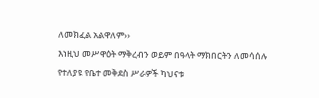ለመክፈል አልዋለም››
እነዚህ መሥዋዕት ማቅረብን ወይም በዓላት ማክበርትን ለመሳሰሉ የተለያዩ የቤተ መቅደስ ሥራዎች ካህናቱ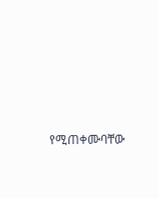የሚጠቀሙባቸው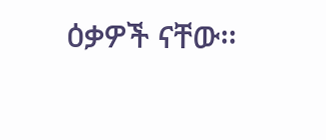ዕቃዎች ናቸው፡፡